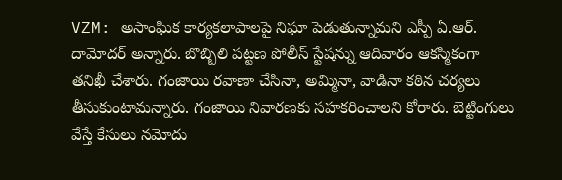VZM: అసాంఘిక కార్యకలాపాలపై నిఘా పెడుతున్నామని ఎస్పీ ఏ.ఆర్. దామోదర్ అన్నారు. బొబ్బిలి పట్టణ పోలీస్ స్టేషన్ను ఆదివారం ఆకస్మికంగా తనిఖీ చేశారు. గంజాయి రవాణా చేసినా, అమ్మినా, వాడినా కఠిన చర్యలు తీసుకుంటామన్నారు. గంజాయి నివారణకు సహకరించాలని కోరారు. బెట్టింగులు వేస్తే కేసులు నమోదు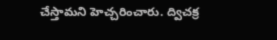చేస్తామని హెచ్చరించారు. ద్విచక్ర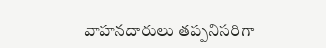వాహనదారులు తప్పనిసరిగా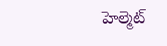హెల్మెట్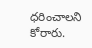ధరించాలని కోరారు.